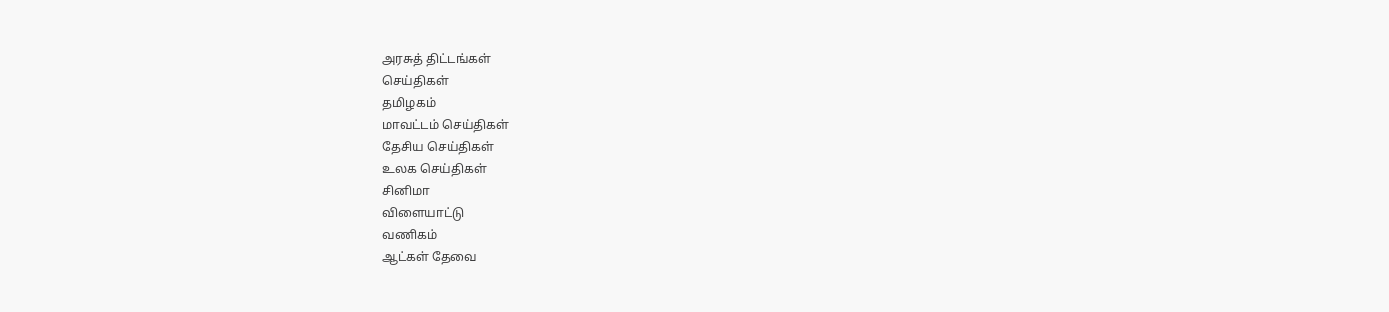அரசுத் திட்டங்கள்
செய்திகள்
தமிழகம்
மாவட்டம் செய்திகள்
தேசிய செய்திகள்
உலக செய்திகள்
சினிமா
விளையாட்டு
வணிகம்
ஆட்கள் தேவை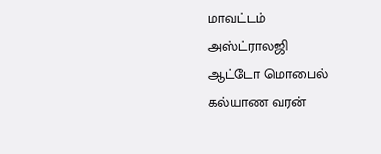மாவட்டம்
அஸ்ட்ராலஜி
ஆட்டோ மொபைல்
கல்யாண வரன்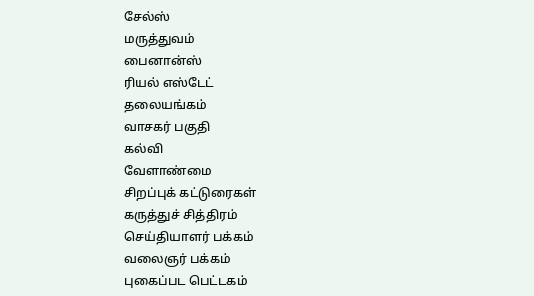சேல்ஸ்
மருத்துவம்
பைனான்ஸ்
ரியல் எஸ்டேட்
தலையங்கம்
வாசகர் பகுதி
கல்வி
வேளாண்மை
சிறப்புக் கட்டுரைகள்
கருத்துச் சித்திரம்
செய்தியாளர் பக்கம்
வலைஞர் பக்கம்
புகைப்பட பெட்டகம்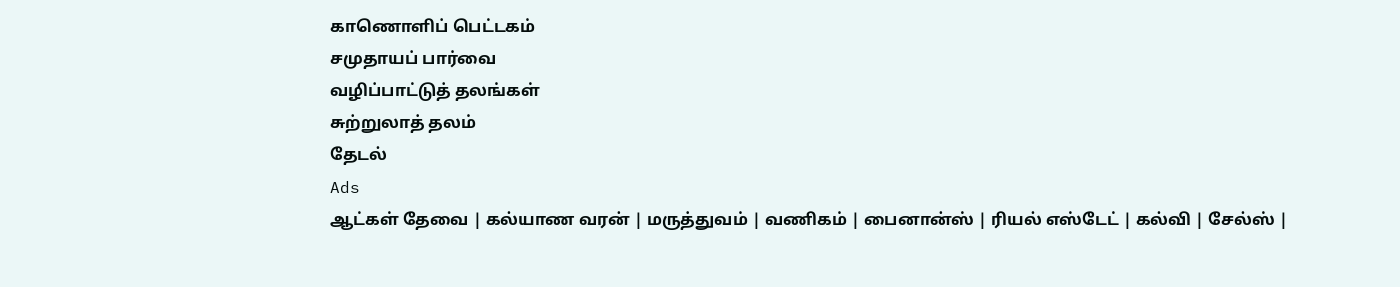காணொளிப் பெட்டகம்
சமுதாயப் பார்வை
வழிப்பாட்டுத் தலங்கள்
சுற்றுலாத் தலம்
தேடல்
Ads
ஆட்கள் தேவை | கல்யாண வரன் | மருத்துவம் | வணிகம் | பைனான்ஸ் | ரியல் எஸ்டேட் | கல்வி | சேல்ஸ் |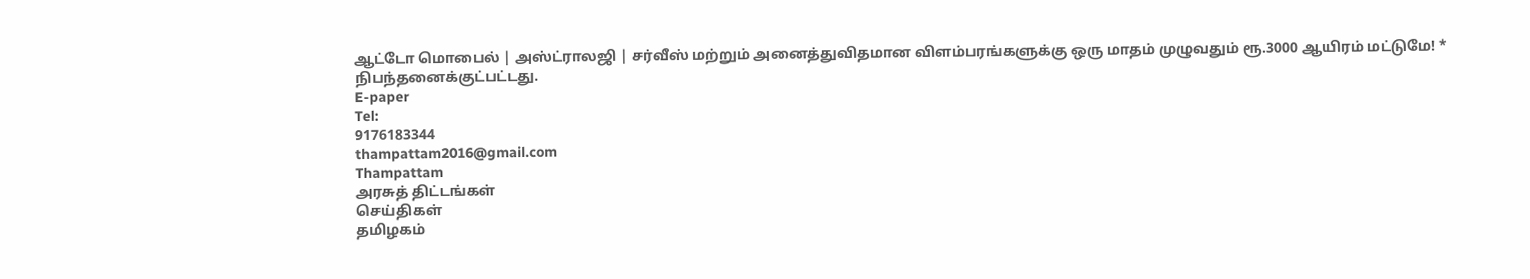ஆட்டோ மொபைல் | அஸ்ட்ராலஜி | சர்வீஸ் மற்றும் அனைத்துவிதமான விளம்பரங்களுக்கு ஒரு மாதம் முழுவதும் ரூ.3000 ஆயிரம் மட்டுமே! * நிபந்தனைக்குட்பட்டது.
E-paper
Tel:
9176183344
thampattam2016@gmail.com
Thampattam
அரசுத் திட்டங்கள்
செய்திகள்
தமிழகம்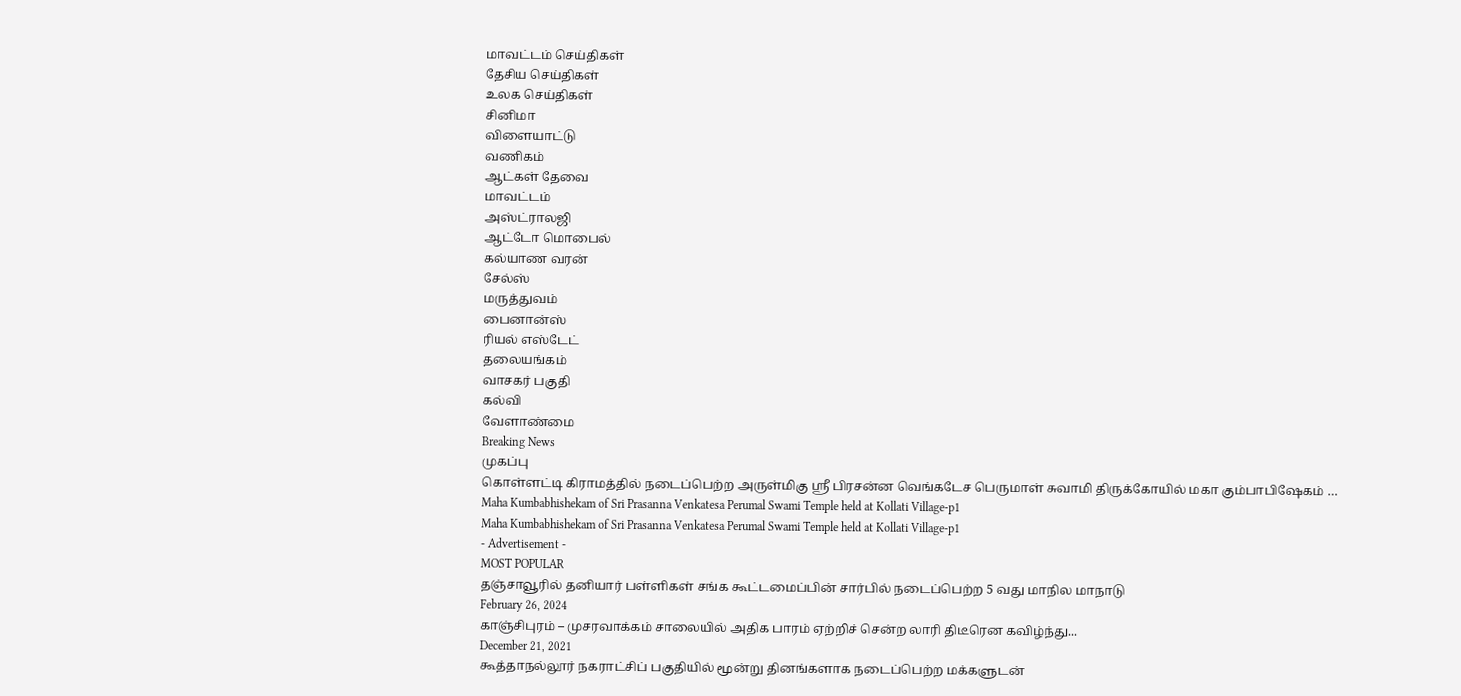மாவட்டம் செய்திகள்
தேசிய செய்திகள்
உலக செய்திகள்
சினிமா
விளையாட்டு
வணிகம்
ஆட்கள் தேவை
மாவட்டம்
அஸ்ட்ராலஜி
ஆட்டோ மொபைல்
கல்யாண வரன்
சேல்ஸ்
மருத்துவம்
பைனான்ஸ்
ரியல் எஸ்டேட்
தலையங்கம்
வாசகர் பகுதி
கல்வி
வேளாண்மை
Breaking News
முகப்பு
கொள்ளட்டி கிராமத்தில் நடைப்பெற்ற அருள்மிகு ஸ்ரீ பிரசன்ன வெங்கடேச பெருமாள் சுவாமி திருக்கோயில் மகா கும்பாபிஷேகம் …
Maha Kumbabhishekam of Sri Prasanna Venkatesa Perumal Swami Temple held at Kollati Village-p1
Maha Kumbabhishekam of Sri Prasanna Venkatesa Perumal Swami Temple held at Kollati Village-p1
- Advertisement -
MOST POPULAR
தஞ்சாவூரில் தனியார் பள்ளிகள் சங்க கூட்டமைப்பின் சார்பில் நடைப்பெற்ற 5 வது மாநில மாநாடு
February 26, 2024
காஞ்சிபுரம் – முசரவாக்கம் சாலையில் அதிக பாரம் ஏற்றிச் சென்ற லாரி திடீரென கவிழ்ந்து...
December 21, 2021
கூத்தாநல்லூர் நகராட்சிப் பகுதியில் மூன்று தினங்களாக நடைப்பெற்ற மக்களுடன்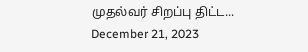முதல்வர் சிறப்பு திட்ட...
December 21, 2023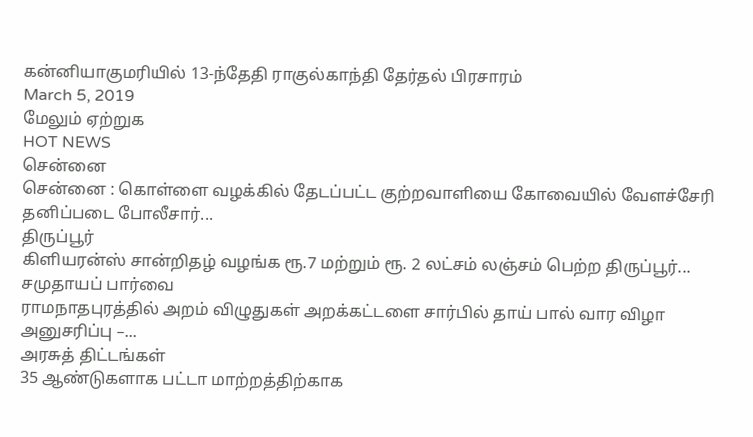கன்னியாகுமரியில் 13-ந்தேதி ராகுல்காந்தி தேர்தல் பிரசாரம்
March 5, 2019
மேலும் ஏற்றுக
HOT NEWS
சென்னை
சென்னை : கொள்ளை வழக்கில் தேடப்பட்ட குற்றவாளியை கோவையில் வேளச்சேரி தனிப்படை போலீசார்...
திருப்பூர்
கிளியரன்ஸ் சான்றிதழ் வழங்க ரூ.7 மற்றும் ரூ. 2 லட்சம் லஞ்சம் பெற்ற திருப்பூர்...
சமுதாயப் பார்வை
ராமநாதபுரத்தில் அறம் விழுதுகள் அறக்கட்டளை சார்பில் தாய் பால் வார விழா அனுசரிப்பு –...
அரசுத் திட்டங்கள்
35 ஆண்டுகளாக பட்டா மாற்றத்திற்காக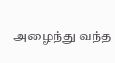அழைந்து வந்த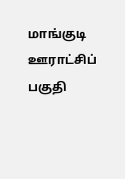மாங்குடி ஊராட்சிப் பகுதி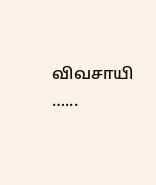விவசாயி …...